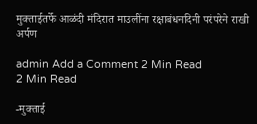मुक्ताईतर्फे आळंदी मंदिरात माउलींना रक्षाबंधनदिनी परंपरेने राखी अर्पण

admin Add a Comment 2 Min Read
2 Min Read

-मुक्ताई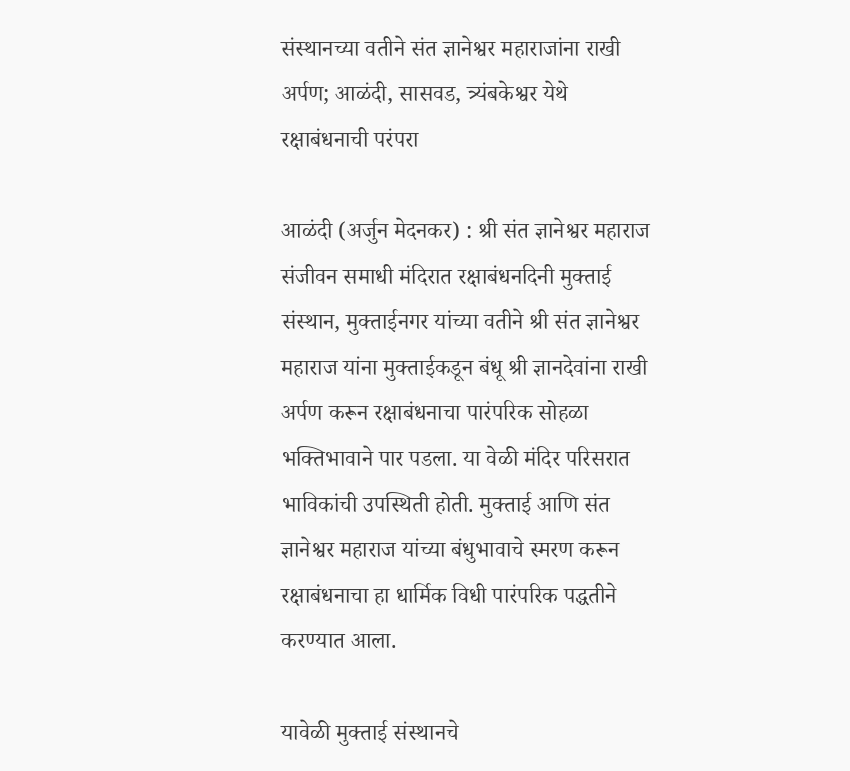संस्थानच्या वतीने संत ज्ञानेश्वर महाराजांना राखी अर्पण; आळंदी, सासवड, त्र्यंबकेश्वर येथे रक्षाबंधनाची परंपरा

आळंदी (अर्जुन मेदनकर) : श्री संत ज्ञानेश्वर महाराज संजीवन समाधी मंदिरात रक्षाबंधनदिनी मुक्ताई संस्थान, मुक्ताईनगर यांच्या वतीने श्री संत ज्ञानेश्वर महाराज यांना मुक्ताईकडून बंधू श्री ज्ञानदेवांना राखी अर्पण करून रक्षाबंधनाचा पारंपरिक सोहळा भक्तिभावाने पार पडला. या वेळी मंदिर परिसरात भाविकांची उपस्थिती होती. मुक्ताई आणि संत ज्ञानेश्वर महाराज यांच्या बंधुभावाचे स्मरण करून रक्षाबंधनाचा हा धार्मिक विधी पारंपरिक पद्धतीने करण्यात आला.

यावेळी मुक्ताई संस्थानचे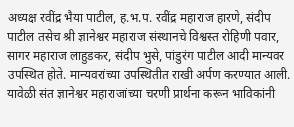अध्यक्ष रवींद्र भैया पाटील, ह.भ.प. रवींद्र महाराज हारणे, संदीप पाटील तसेच श्री ज्ञानेश्वर महाराज संस्थानचे विश्वस्त रोहिणी पवार, सागर महाराज लाहुडकर, संदीप भुसे, पांडुरंग पाटील आदी मान्यवर उपस्थित होते. मान्यवरांच्या उपस्थितीत राखी अर्पण करण्यात आली. यावेळी संत ज्ञानेश्वर महाराजांच्या चरणी प्रार्थना करून भाविकांनी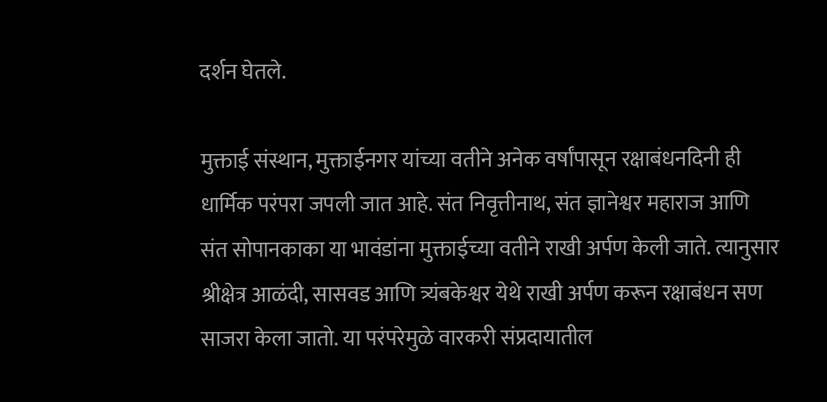दर्शन घेतले.

मुक्ताई संस्थान, मुक्ताईनगर यांच्या वतीने अनेक वर्षांपासून रक्षाबंधनदिनी ही धार्मिक परंपरा जपली जात आहे. संत निवृत्तीनाथ, संत ज्ञानेश्वर महाराज आणि संत सोपानकाका या भावंडांना मुक्ताईच्या वतीने राखी अर्पण केली जाते. त्यानुसार श्रीक्षेत्र आळंदी, सासवड आणि त्र्यंबकेश्वर येथे राखी अर्पण करून रक्षाबंधन सण साजरा केला जातो. या परंपरेमुळे वारकरी संप्रदायातील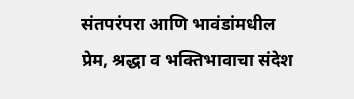संतपरंपरा आणि भावंडांमधील प्रेम, श्रद्धा व भक्तिभावाचा संदेश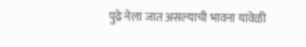पुढे नेला जात असल्याची भावना यावेळी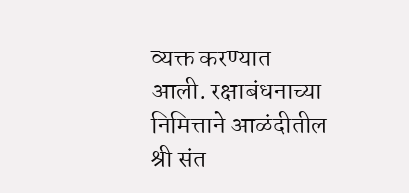व्यक्त करण्यात आली. रक्षाबंधनाच्या निमित्ताने आळंदीतील श्री संत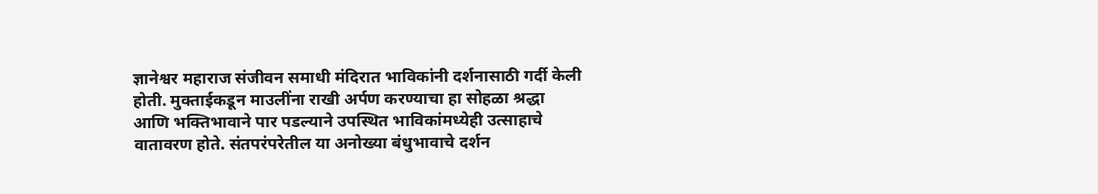ज्ञानेश्वर महाराज संजीवन समाधी मंदिरात भाविकांनी दर्शनासाठी गर्दी केली होती. मुक्ताईकडून माउलींना राखी अर्पण करण्याचा हा सोहळा श्रद्धा आणि भक्तिभावाने पार पडल्याने उपस्थित भाविकांमध्येही उत्साहाचे वातावरण होते. संतपरंपरेतील या अनोख्या बंधुभावाचे दर्शन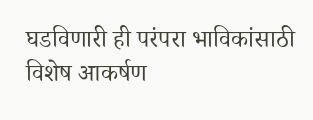घडविणारी ही परंपरा भाविकांसाठी विशेष आकर्षण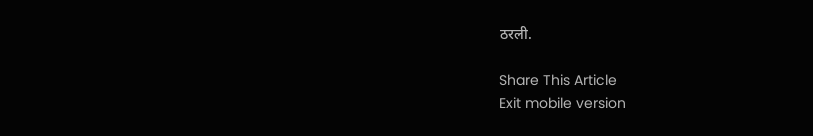ठरली.

Share This Article
Exit mobile version